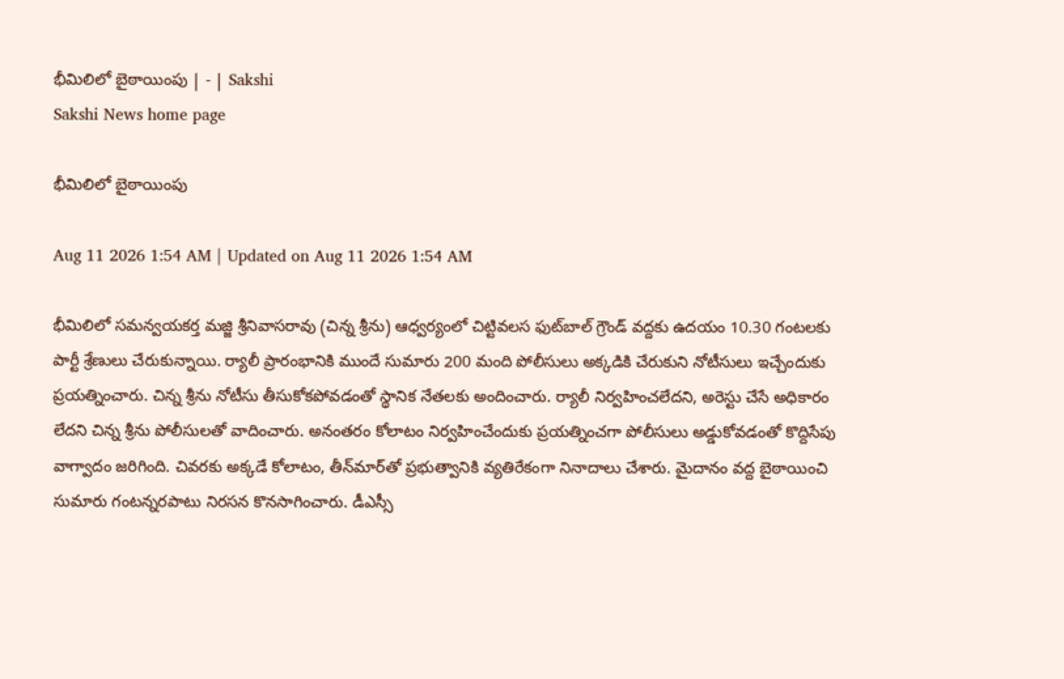భీమిలిలో బైఠాయింపు | - | Sakshi
Sakshi News home page

భీమిలిలో బైఠాయింపు

Aug 11 2026 1:54 AM | Updated on Aug 11 2026 1:54 AM

భీమిలిలో సమన్వయకర్త మజ్జి శ్రీనివాసరావు (చిన్న శ్రీను) ఆధ్వర్యంలో చిట్టివలస ఫుట్‌బాల్‌ గ్రౌండ్‌ వద్దకు ఉదయం 10.30 గంటలకు పార్టీ శ్రేణులు చేరుకున్నాయి. ర్యాలీ ప్రారంభానికి ముందే సుమారు 200 మంది పోలీసులు అక్కడికి చేరుకుని నోటీసులు ఇచ్చేందుకు ప్రయత్నించారు. చిన్న శ్రీను నోటీసు తీసుకోకపోవడంతో స్థానిక నేతలకు అందించారు. ర్యాలీ నిర్వహించలేదని, అరెస్టు చేసే అధికారం లేదని చిన్న శ్రీను పోలీసులతో వాదించారు. అనంతరం కోలాటం నిర్వహించేందుకు ప్రయత్నించగా పోలీసులు అడ్డుకోవడంతో కొద్దిసేపు వాగ్వాదం జరిగింది. చివరకు అక్కడే కోలాటం, తీన్‌మార్‌తో ప్రభుత్వానికి వ్యతిరేకంగా నినాదాలు చేశారు. మైదానం వద్ద బైఠాయించి సుమారు గంటన్నరపాటు నిరసన కొనసాగించారు. డీఎస్సీ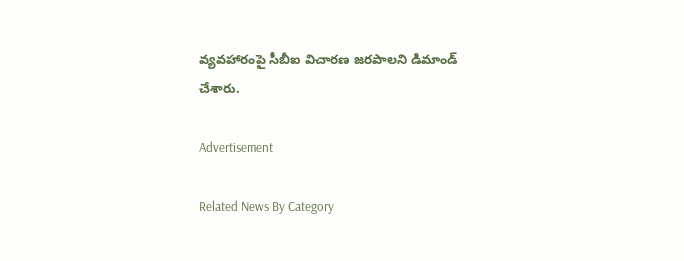వ్యవహారంపై సీబీఐ విచారణ జరపాలని డిమాండ్‌ చేశారు.

Advertisement

Related News By Category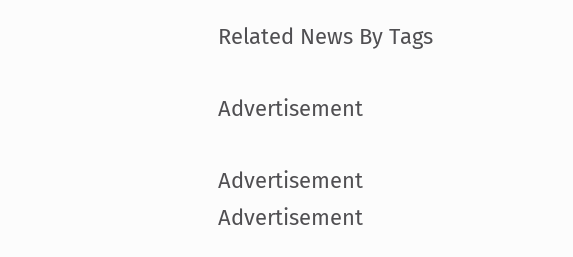Related News By Tags

Advertisement

Advertisement
Advertisement